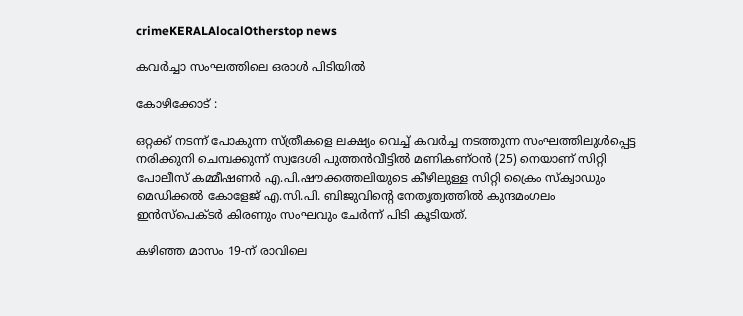crimeKERALAlocalOtherstop news

കവർച്ചാ സംഘത്തിലെ ഒരാൾ പിടിയിൽ

കോഴിക്കോട് :

ഒറ്റക്ക് നടന്ന് പോകുന്ന സ്ത്രീകളെ ലക്ഷ്യം വെച്ച് കവർച്ച നടത്തുന്ന സംഘത്തിലുൾപ്പെട്ട
നരിക്കുനി ചെമ്പക്കുന്ന് സ്വദേശി പുത്തൻവീട്ടിൽ മണികണ്ഠൻ (25) നെയാണ് സിറ്റി പോലീസ് കമ്മീഷണർ എ.പി.ഷൗക്കത്തലിയുടെ കീഴിലുള്ള സിറ്റി ക്രൈം സ്ക്വാഡും മെഡിക്കൽ കോളേജ് എ.സി.പി. ബിജുവിൻ്റെ നേതൃത്വത്തിൽ കുന്ദമംഗലം ഇൻസ്പെക്ടർ കിരണും സംഘവും ചേർന്ന് പിടി കൂടിയത്.

കഴിഞ്ഞ മാസം 19-ന് രാവിലെ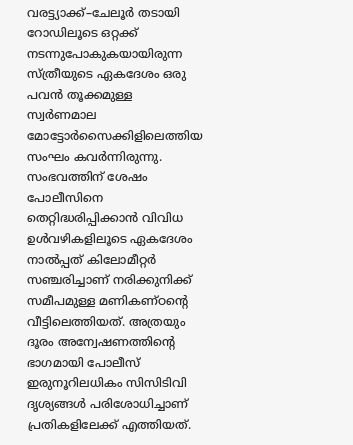വരട്ട്യാക്ക്–ചേലൂർ തടായി റോഡിലൂടെ ഒറ്റക്ക് നടന്നുപോകുകയായിരുന്ന സ്ത്രീയുടെ ഏകദേശം ഒരു പവൻ തൂക്കമുള്ള സ്വർണമാല മോട്ടോർസൈക്കിളിലെത്തിയ സംഘം കവർന്നിരുന്നു.
സംഭവത്തിന് ശേഷം പോലീസിനെ തെറ്റിദ്ധരിപ്പിക്കാൻ വിവിധ ഉൾവഴികളിലൂടെ ഏകദേശം നാൽപ്പത് കിലോമീറ്റർ സഞ്ചരിച്ചാണ് നരിക്കുനിക്ക് സമീപമുള്ള മണികണ്ഠന്റെ വീട്ടിലെത്തിയത്. അത്രയും ദൂരം അന്വേഷണത്തിന്റെ ഭാഗമായി പോലീസ് ഇരുനൂറിലധികം സിസിടിവി ദൃശ്യങ്ങൾ പരിശോധിച്ചാണ് പ്രതികളിലേക്ക് എത്തിയത്.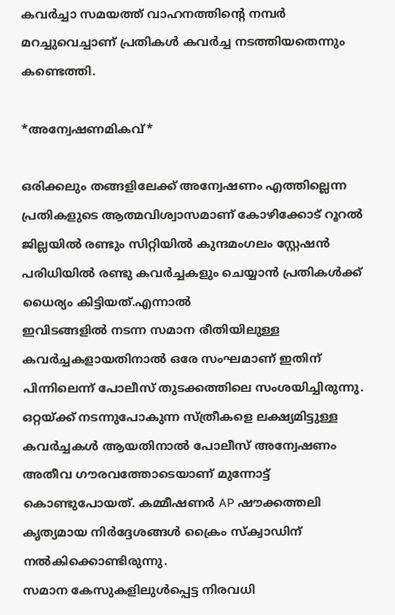കവർച്ചാ സമയത്ത് വാഹനത്തിന്റെ നമ്പർ മറച്ചുവെച്ചാണ് പ്രതികൾ കവർച്ച നടത്തിയതെന്നും കണ്ടെത്തി.

*അന്വേഷണമികവ്*

ഒരിക്കലും തങ്ങളിലേക്ക് അന്വേഷണം എത്തില്ലെന്ന പ്രതികളുടെ ആത്മവിശ്വാസമാണ് കോഴിക്കോട് റൂറൽ ജില്ലയിൽ രണ്ടും സിറ്റിയിൽ കുന്ദമംഗലം സ്റ്റേഷൻ പരിധിയിൽ രണ്ടു കവർച്ചകളും ചെയ്യാൻ പ്രതികൾക്ക് ധൈര്യം കിട്ടിയത്.എന്നാൽ
ഇവിടങ്ങളിൽ നടന്ന സമാന രീതിയിലുള്ള കവർച്ചകളായതിനാൽ ഒരേ സംഘമാണ് ഇതിന് പിന്നിലെന്ന് പോലീസ് തുടക്കത്തിലെ സംശയിച്ചിരുന്നു. ഒറ്റയ്ക്ക് നടന്നുപോകുന്ന സ്ത്രീകളെ ലക്ഷ്യമിട്ടുള്ള കവർച്ചകൾ ആയതിനാൽ പോലീസ് അന്വേഷണം അതീവ ഗൗരവത്തോടെയാണ് മുന്നോട്ട് കൊണ്ടുപോയത്. കമ്മീഷണർ AP ഷൗക്കത്തലി കൃത്യമായ നിർദ്ദേശങ്ങൾ ക്രൈം സ്ക്വാഡിന് നൽകിക്കൊണ്ടിരുന്നു.
സമാന കേസുകളിലുൾപ്പെട്ട നിരവധി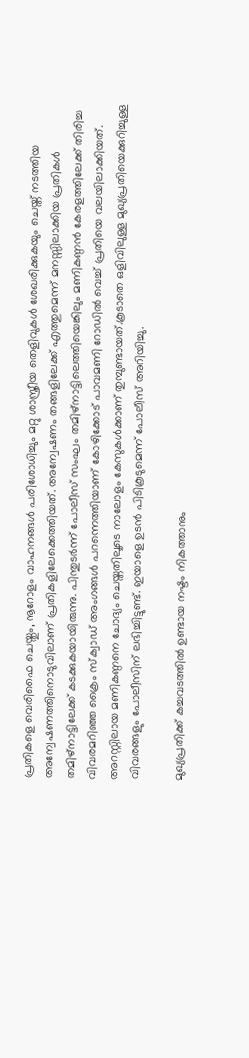പ്രതികളെ വെരിഫൈ ചെയ്തും, നൂറോളം വാഹനങ്ങൾ പരിശോധിച്ചും മറ്റു ശാസ്ത്രീയ തെളിവുകൾ ശേഖരിക്കുകയും ചെയ്ത് നടത്തിയ അന്വേഷണത്തിനൊടുവിലാണ് പ്രതികളിലേക്കെത്തിയത്. അന്വേഷണം തങ്ങളിലേക്ക് എത്തുമെന്ന് മനസ്സിലാക്കിയ പ്രതികൾ തമിഴ്നാട്ടിലേക്ക് കടക്കുകയായിരുന്നു. പിന്തുടർന്ന് പോലീസ് സംഘം തമിഴ്‌നാട്ടിലെത്തിയെങ്കിലും മണികണ്ഠൻ കേരളത്തിലേക്ക് തിരിച്ച വിവരമറിഞ്ഞ ക്രൈം സ്ക്വാഡ് അംഗങ്ങൾ പറന്നെത്തിയാണ് കോഴിക്കോട് പാവമണി റോഡിൽ വെച്ച് പ്രതിയെ വലയിലാക്കിയത്.
അറസ്റ്റിലായ മണികണ്ഠനെ ചോദ്യം ചെയ്തതിലൂടെ നാലോളം കേസുകൾക്കാണ് തുമ്പുണ്ടായത്.കൂടാതെ ഒളിവിലുള്ള മുഖ്യപ്രതിയെക്കുറിച്ചുള്ള വിവരങ്ങളും പോലീസിന് ലഭിച്ചിട്ടുണ്ട്. ഇയാളെ ഉടൻ പിടികൂടുമെന്ന് പോലീസ് അറിയിച്ചു.

മുഖ്യപ്രതിക്ക് കച്ചവടത്തിൽ ഉണ്ടായ നഷ്ടം നികത്താനും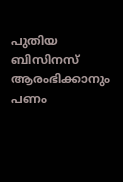പുതിയ ബിസിനസ് ആരംഭിക്കാനും പണം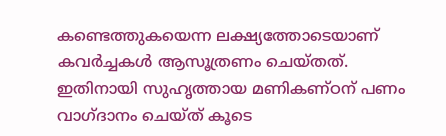കണ്ടെത്തുകയെന്ന ലക്ഷ്യത്തോടെയാണ് കവർച്ചകൾ ആസൂത്രണം ചെയ്തത്. ഇതിനായി സുഹൃത്തായ മണികണ്ഠന് പണം വാഗ്ദാനം ചെയ്ത് കൂടെ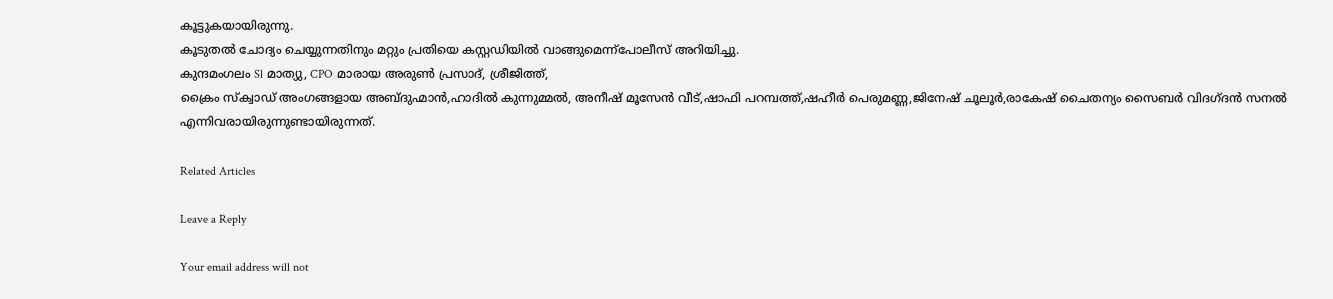കൂട്ടുകയായിരുന്നു.
കൂടുതൽ ചോദ്യം ചെയ്യുന്നതിനും മറ്റും പ്രതിയെ കസ്റ്റഡിയിൽ വാങ്ങുമെന്ന്പോലീസ് അറിയിച്ചു.
കുന്ദമംഗലം Sl മാത്യു, CPO മാരായ അരുൺ പ്രസാദ്, ശ്രീജിത്ത്,
ക്രൈം സ്ക്വാഡ് അംഗങ്ങളായ അബ്‌ദുഹ്മാൻ,ഹാദിൽ കുന്നുമ്മൽ, അനീഷ് മൂസേൻ വീട്,ഷാഫി പറമ്പത്ത്,ഷഹീർ പെരുമണ്ണ,ജിനേഷ് ചൂലൂർ,രാകേഷ് ചൈതന്യം സൈബർ വിദഗ്ദൻ സനൽ എന്നിവരായിരുന്നുണ്ടായിരുന്നത്.

Related Articles

Leave a Reply

Your email address will not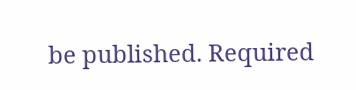be published. Required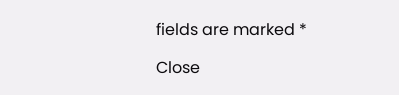fields are marked *

Close